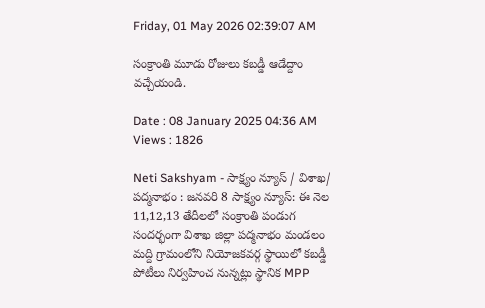Friday, 01 May 2026 02:39:07 AM

సంక్రాంతి మూడు రోజులు కబడ్డీ ఆడేద్దాం వచ్చేయండి.

Date : 08 January 2025 04:36 AM Views : 1826

Neti Sakshyam - సాక్ష్యం న్యూస్ / విశాఖ/ పద్మనాభం : జనవరి 8 సాక్ష్యం న్యూస్: ఈ నెల 11,12,13 తేదీలలో సంక్రాంతి పండుగ సందర్భంగా విశాఖ జిల్లా పద్మనాభం మండలం మద్ది గ్రామంలోని నియోజకవర్గ స్థాయిలో కబడ్డీ పోటీలు నిర్వహించ నున్నట్లు స్థానిక MPP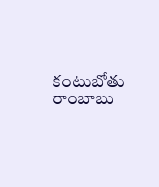కంటుబోతు రాంబాబు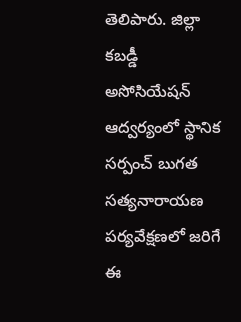తెలిపారు. జిల్లా కబడ్డీ అసోసియేషన్ ఆద్వర్యంలో స్థానిక సర్పంచ్ బుగత సత్యనారాయణ పర్యవేక్షణలో జరిగే ఈ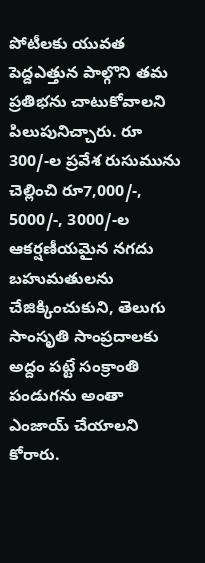పోటీలకు యువత పెద్దఎత్తున పాల్గొని తమ ప్రతిభను చాటుకోవాలని పిలుపునిచ్చారు. రూ 300/-ల ప్రవేశ రుసుమును చెల్లించి రూ7,000/-, 5000/-, 3000/-ల ఆకర్షణీయమైన నగదు బహుమతులను చేజిక్కించుకుని, తెలుగు సాంసృతి సాంప్రదాలకు అద్దం పట్టే సంక్రాంతి పండుగను అంతా ఎంజాయ్ చేయాలని కోరారు.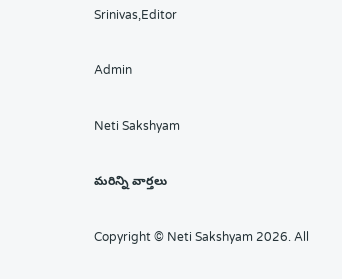Srinivas,Editor

Admin

Neti Sakshyam

మరిన్ని వార్తలు

Copyright © Neti Sakshyam 2026. All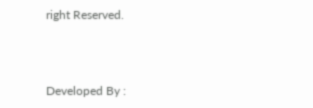right Reserved.



Developed By :